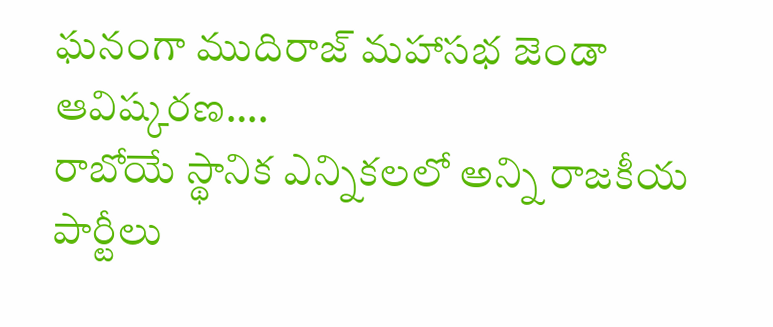ఘనంగా ముదిరాజ్ మహాసభ జెండా ఆవిష్కరణ….
రాబోయే స్థానిక ఎన్నికలలో అన్ని రాజకీయ పార్టీలు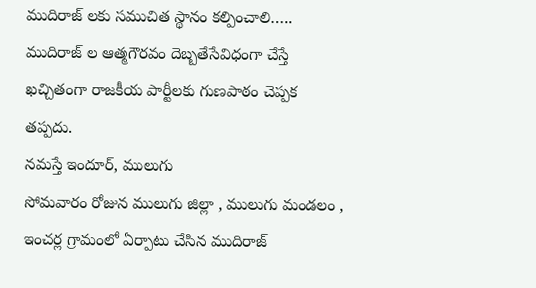ముదిరాజ్ లకు సముచిత స్థానం కల్పించాలి…..
ముదిరాజ్ ల ఆత్మగౌరవం దెబ్బతేసేవిధంగా చేస్తే ఖచ్చితంగా రాజకీయ పార్టీలకు గుణపాఠం చెప్పక తప్పదు.
నమస్తే ఇందూర్, ములుగు
సోమవారం రోజున ములుగు జిల్లా , ములుగు మండలం , ఇంచర్ల గ్రామంలో ఏర్పాటు చేసిన ముదిరాజ్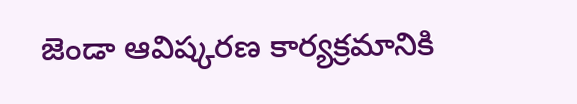జెండా ఆవిష్కరణ కార్యక్రమానికి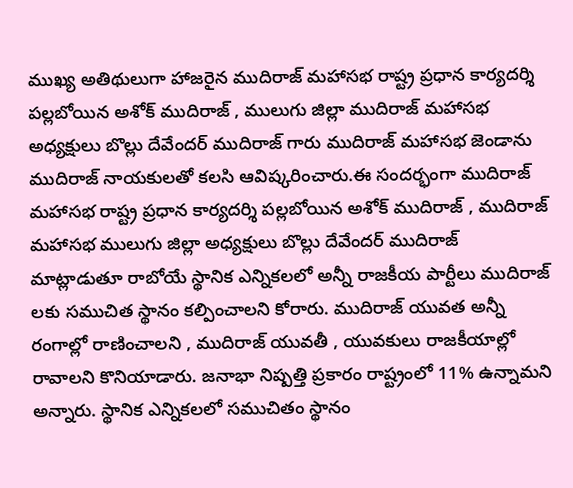ముఖ్య అతిథులుగా హాజరైన ముదిరాజ్ మహాసభ రాష్ట్ర ప్రధాన కార్యదర్శి పల్లబోయిన అశోక్ ముదిరాజ్ , ములుగు జిల్లా ముదిరాజ్ మహాసభ అధ్యక్షులు బొల్లు దేవేందర్ ముదిరాజ్ గారు ముదిరాజ్ మహాసభ జెండాను ముదిరాజ్ నాయకులతో కలసి ఆవిష్కరించారు.ఈ సందర్భంగా ముదిరాజ్ మహాసభ రాష్ట్ర ప్రధాన కార్యదర్శి పల్లబోయిన అశోక్ ముదిరాజ్ , ముదిరాజ్ మహాసభ ములుగు జిల్లా అధ్యక్షులు బొల్లు దేవేందర్ ముదిరాజ్ మాట్లాడుతూ రాబోయే స్థానిక ఎన్నికలలో అన్నీ రాజకీయ పార్టీలు ముదిరాజ్ లకు సముచిత స్థానం కల్పించాలని కోరారు. ముదిరాజ్ యువత అన్నీ రంగాల్లో రాణించాలని , ముదిరాజ్ యువతీ , యువకులు రాజకీయాల్లో రావాలని కొనియాడారు. జనాభా నిష్పత్తి ప్రకారం రాష్ట్రంలో 11% ఉన్నామని అన్నారు. స్థానిక ఎన్నికలలో సముచితం స్థానం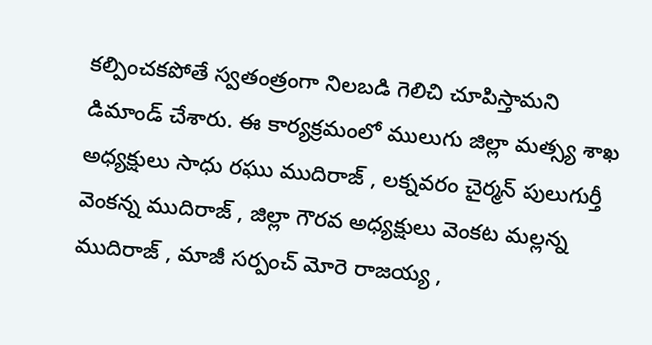కల్పించకపోతే స్వతంత్రంగా నిలబడి గెలిచి చూపిస్తామని డిమాండ్ చేశారు. ఈ కార్యక్రమంలో ములుగు జిల్లా మత్స్య శాఖ అధ్యక్షులు సాధు రఘు ముదిరాజ్ , లక్నవరం చైర్మన్ పులుగుర్తీ వెంకన్న ముదిరాజ్ , జిల్లా గౌరవ అధ్యక్షులు వెంకట మల్లన్న ముదిరాజ్ , మాజీ సర్పంచ్ మోరె రాజయ్య ,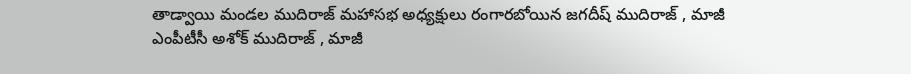తాడ్వాయి మండల ముదిరాజ్ మహాసభ అధ్యక్షులు రంగారబోయిన జగదీష్ ముదిరాజ్ , మాజీ ఎంపీటీసీ అశోక్ ముదిరాజ్ , మాజీ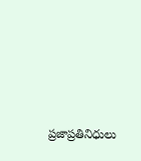ప్రజాప్రతినిధులు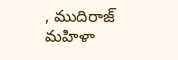, ముదిరాజ్ మహిళా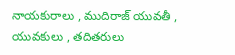నాయకురాలు , ముదిరాజ్ యువతీ , యువకులు , తదితరులు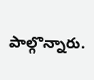పాల్గొన్నారు.